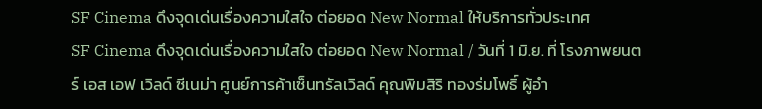SF Cinema ดึงจุดเด่นเรื่องความใสใจ ต่อยอด New Normal ให้บริการทั่วประเทศ
SF Cinema ดึงจุดเด่นเรื่องความใสใจ ต่อยอด New Normal / วันที่ 1 มิ.ย. ที่ โรงภาพยนตร์ เอส เอฟ เวิลด์ ซีเนม่า ศูนย์การค้าเซ็นทรัลเวิลด์ คุณพิมสิริ ทองร่มโพธิ์ ผู้อำ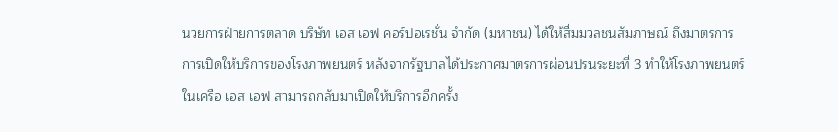นวยการฝ่ายการตลาด บริษัท เอส เอฟ คอร์ปอเรชั่น จำกัด (มหาชน) ได้ให้สื่มมวลชนสัมภาษณ์ ถึงมาตรการการเปิดให้บริการของโรงภาพยนตร์ หลังจากรัฐบาลได้ประกาศมาตรการผ่อนปรนระยะที่ 3 ทำให้โรงภาพยนตร์ในเครือ เอส เอฟ สามารถกลับมาเปิดให้บริการอีกครั้ง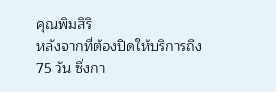คุณพิมสิริ
หลังจากที่ต้องปิดให้บริการถึง 75 วัน ซึ่งกา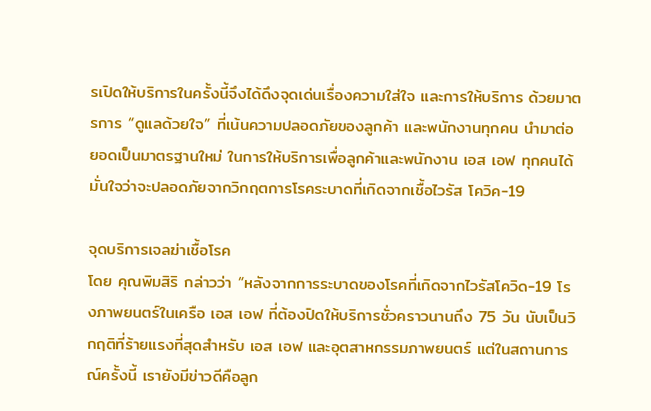รเปิดให้บริการในครั้งนี้จึงได้ดึงจุดเด่นเรื่องความใส่ใจ และการให้บริการ ด้วยมาตรการ “ดูแลด้วยใจ” ที่เน้นความปลอดภัยของลูกค้า และพนักงานทุกคน นำมาต่อยอดเป็นมาตรฐานใหม่ ในการให้บริการเพื่อลูกค้าและพนักงาน เอส เอฟ ทุกคนได้มั่นใจว่าจะปลอดภัยจากวิกฤตการโรคระบาดที่เกิดจากเชื้อไวรัส โควิค-19

จุดบริการเจลฆ่าเชื้อโรค
โดย คุณพิมสิริ กล่าวว่า “หลังจากการระบาดของโรคที่เกิดจากไวรัสโควิด-19 โรงภาพยนตร์ในเครือ เอส เอฟ ที่ต้องปิดให้บริการชั่วคราวนานถึง 75 วัน นับเป็นวิกฤติที่ร้ายแรงที่สุดสำหรับ เอส เอฟ และอุตสาหกรรมภาพยนตร์ แต่ในสถานการณ์ครั้งนี้ เรายังมีข่าวดีคือลูก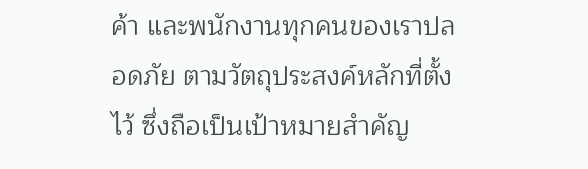ค้า และพนักงานทุกคนของเราปลอดภัย ตามวัตถุประสงค์หลักที่ตั้งไว้ ซึ่งถือเป็นเป้าหมายสำคัญ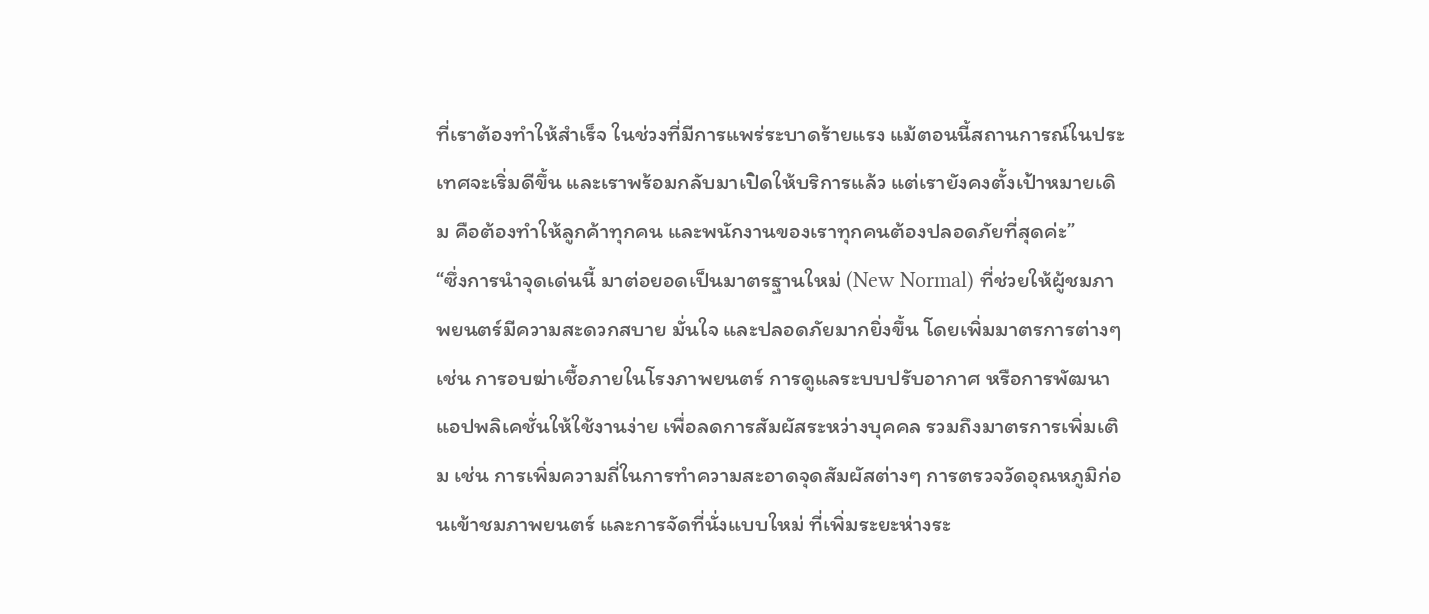ที่เราต้องทำให้สำเร็จ ในช่วงที่มีการแพร่ระบาดร้ายแรง แม้ตอนนี้สถานการณ์ในประเทศจะเริ่มดีขึ้น และเราพร้อมกลับมาเปิดให้บริการแล้ว แต่เรายังคงตั้งเป้าหมายเดิม คือต้องทำให้ลูกค้าทุกคน และพนักงานของเราทุกคนต้องปลอดภัยที่สุดค่ะ”
“ซึ่งการนำจุดเด่นนี้ มาต่อยอดเป็นมาตรฐานใหม่ (New Normal) ที่ช่วยให้ผู้ชมภาพยนตร์มีความสะดวกสบาย มั่นใจ และปลอดภัยมากยิ่งขึ้น โดยเพิ่มมาตรการต่างๆ เช่น การอบฆ่าเชื้อภายในโรงภาพยนตร์ การดูแลระบบปรับอากาศ หรือการพัฒนาแอปพลิเคชั่นให้ใช้งานง่าย เพื่อลดการสัมผัสระหว่างบุคคล รวมถึงมาตรการเพิ่มเติม เช่น การเพิ่มความถี่ในการทำความสะอาดจุดสัมผัสต่างๆ การตรวจวัดอุณหภูมิก่อนเข้าชมภาพยนตร์ และการจัดที่นั่งแบบใหม่ ที่เพิ่มระยะห่างระ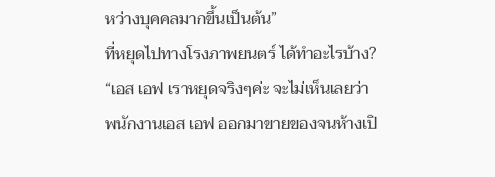หว่างบุคคลมากขึ้นเป็นต้น”
ที่หยุดไปทางโรงภาพยนตร์ ได้ทำอะไรบ้าง?
“เอส เอฟ เราหยุดจริงๆค่ะ จะไม่เห็นเลยว่าพนักงานเอส เอฟ ออกมาขายของจนห้างเปิ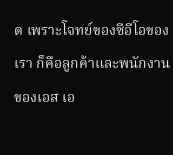ด เพราะโจทย์ของซีอีโอของเรา ก็คือลูกค้าและพนักงานของเอส เอ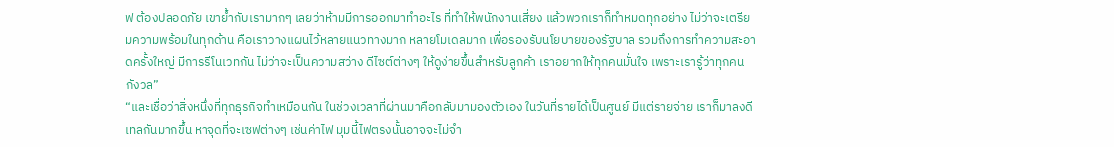ฟ ต้องปลอดภัย เขาย้ำกับเรามากๆ เลยว่าห้ามมีการออกมาทำอะไร ที่ทำให้พนักงานเสี่ยง แล้วพวกเราก็ทำหมดทุกอย่าง ไม่ว่าจะเตรียมความพร้อมในทุกด้าน คือเราวางแผนไว้หลายแนวทางมาก หลายโมเดลมาก เพื่อรองรับนโยบายของรัฐบาล รวมถึงการทำความสะอาดครั้งใหญ่ มีการรีโนเวทกัน ไม่ว่าจะเป็นความสว่าง ดีไซต์ต่างๆ ให้ดูง่ายขึ้นสำหรับลูกค้า เราอยากให้ทุกคนมั่นใจ เพราะเรารู้ว่าทุกคนกังวล”
“และเชื่อว่าสิ่งหนึ่งที่ทุกธุรกิจทำเหมือนกัน ในช่วงเวลาที่ผ่านมาคือกลับมามองตัวเอง ในวันที่รายได้เป็นศูนย์ มีแต่รายจ่าย เราก็มาลงดีเทลกันมากขึ้น หาจุดที่จะเซฟต่างๆ เช่นค่าไฟ มุมนี้ไฟตรงนั้นอาจจะไม่จำ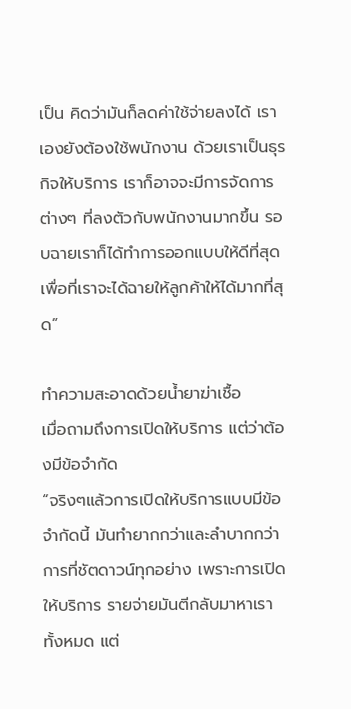เป็น คิดว่ามันก็ลดค่าใช้จ่ายลงได้ เราเองยังต้องใช้พนักงาน ด้วยเราเป็นธุรกิจให้บริการ เราก็อาจจะมีการจัดการต่างๆ ที่ลงตัวกับพนักงานมากขึ้น รอบฉายเราก็ได้ทำการออกแบบให้ดีที่สุด เพื่อที่เราจะได้ฉายให้ลูกค้าให้ได้มากที่สุด”

ทำความสะอาดด้วยน้ำยาฆ่าเชื้อ
เมื่อถามถึงการเปิดให้บริการ แต่ว่าต้องมีข้อจำกัด
“จริงๆแล้วการเปิดให้บริการแบบมีข้อจำกัดนี้ มันทำยากกว่าและลำบากกว่าการที่ชัตดาวน์ทุกอย่าง เพราะการเปิดให้บริการ รายจ่ายมันตีกลับมาหาเราทั้งหมด แต่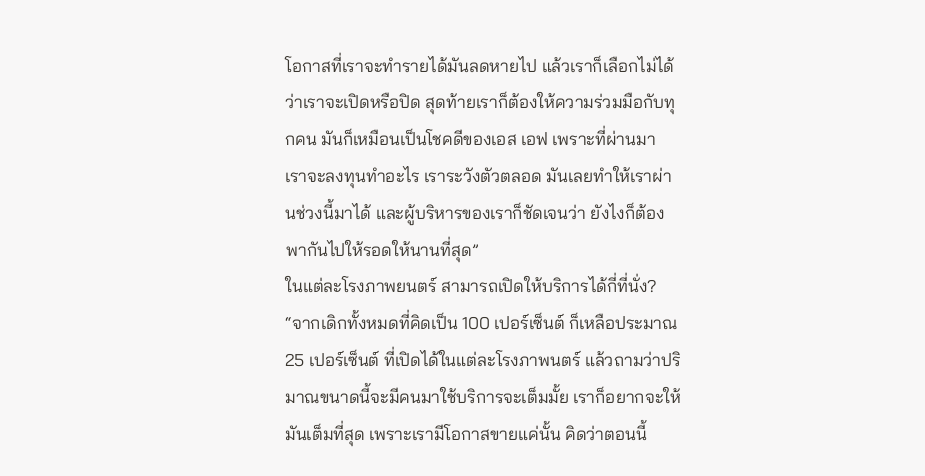โอกาสที่เราจะทำรายได้มันลดหายไป แล้วเราก็เลือกไม่ได้ว่าเราจะเปิดหรือปิด สุดท้ายเราก็ต้องให้ความร่วมมือกับทุกคน มันก็เหมือนเป็นโชคดีของเอส เอฟ เพราะที่ผ่านมา เราจะลงทุนทำอะไร เราระวังตัวตลอด มันเลยทำให้เราผ่านช่วงนี้มาได้ และผู้บริหารของเราก็ชัดเจนว่า ยังไงก็ต้องพากันไปให้รอดให้นานที่สุด”
ในแต่ละโรงภาพยนตร์ สามารถเปิดให้บริการได้กี่ที่นั่ง?
“จากเดิกทั้งหมดที่คิดเป็น 100 เปอร์เซ็นต์ ก็เหลือประมาณ 25 เปอร์เซ็นต์ ที่เปิดได้ในแต่ละโรงภาพนตร์ แล้วถามว่าปริมาณขนาดนี้จะมีคนมาใช้บริการจะเต็มมั้ย เราก็อยากจะให้มันเต็มที่สุด เพราะเรามีโอกาสขายแค่นั้น คิดว่าตอนนี้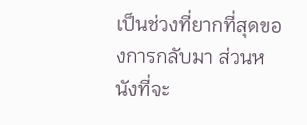เป็นช่วงที่ยากที่สุดของการกลับมา ส่วนหนังที่จะ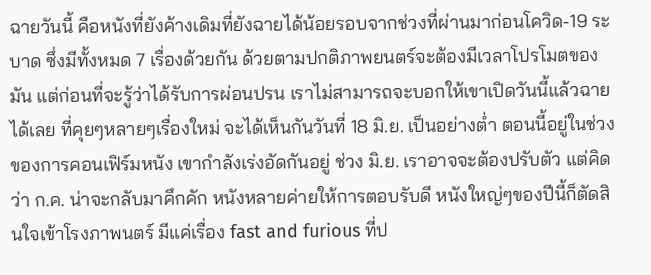ฉายวันนี้ คือหนังที่ยังค้างเดิมที่ยังฉายได้น้อยรอบจากช่วงที่ผ่านมาก่อนโควิด-19 ระบาด ซึ่งมีทั้งหมด 7 เรื่องด้วยกัน ด้วยตามปกติภาพยนตร์จะต้องมีเวลาโปรโมตของมัน แต่ก่อนที่จะรู้ว่าได้รับการผ่อนปรน เราไม่สามารถจะบอกให้เขาเปิดวันนี้แล้วฉายได้เลย ที่คุยๆหลายๆเรื่องใหม่ จะได้เห็นกันวันที่ 18 มิ.ย. เป็นอย่างต่ำ ตอนนี้อยู่ในช่วงของการคอนเฟิร์มหนัง เขากำลังเร่งอัดกันอยู่ ช่วง มิ.ย. เราอาจจะต้องปรับตัว แต่คิดว่า ก.ค. น่าจะกลับมาคึกคัก หนังหลายค่ายให้การตอบรับดี หนังใหญ่ๆของปีนี้ก็ตัดสินใจเข้าโรงภาพนตร์ มีแค่เรื่อง fast and furious ที่ป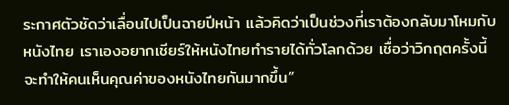ระกาศตัวชัดว่าเลื่อนไปเป็นฉายปีหน้า แล้วคิดว่าเป็นช่วงที่เราต้องกลับมาโหมกับหนังไทย เราเองอยากเชียร์ให้หนังไทยทำรายได้ทั่วโลกด้วย เชื่อว่าวิกฤตครั้งนี้จะทำให้คนเห็นคุณค่าของหนังไทยกันมากขึ้น”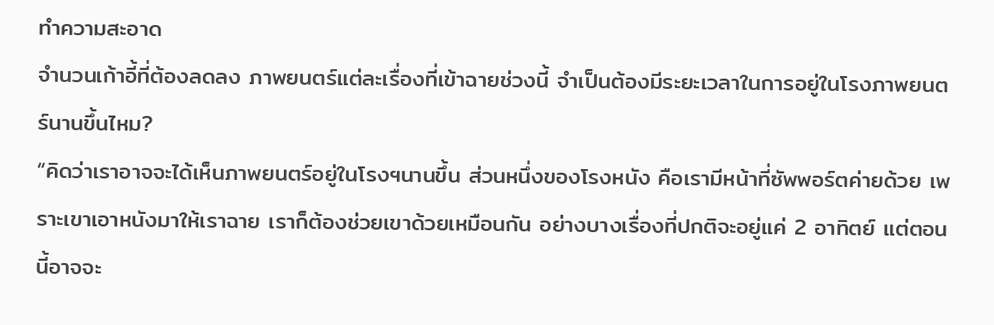ทำความสะอาด
จำนวนเก้าอี้ที่ต้องลดลง ภาพยนตร์แต่ละเรื่องที่เข้าฉายช่วงนี้ จำเป็นต้องมีระยะเวลาในการอยู่ในโรงภาพยนตร์นานขึ้นไหม?
“คิดว่าเราอาจจะได้เห็นภาพยนตร์อยู่ในโรงฯนานขึ้น ส่วนหนึ่งของโรงหนัง คือเรามีหน้าที่ซัพพอร์ตค่ายด้วย เพราะเขาเอาหนังมาให้เราฉาย เราก็ต้องช่วยเขาด้วยเหมือนกัน อย่างบางเรื่องที่ปกติจะอยู่แค่ 2 อาทิตย์ แต่ตอนนี้อาจจะ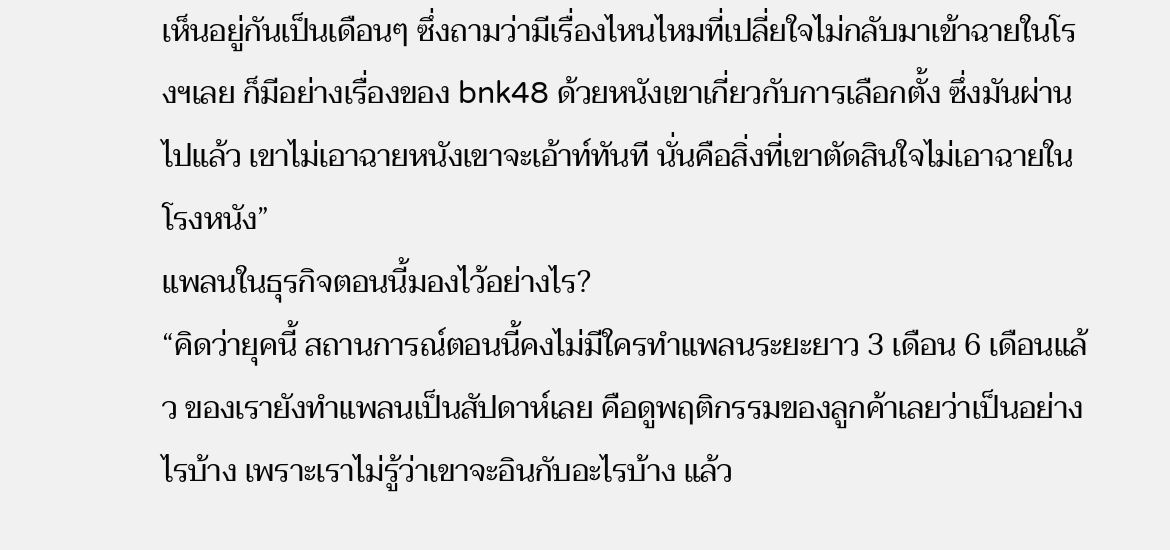เห็นอยู่กันเป็นเดือนๆ ซึ่งถามว่ามีเรื่องไหนไหมที่เปลี่ยใจไม่กลับมาเข้าฉายในโรงฯเลย ก็มีอย่างเรื่องของ bnk48 ด้วยหนังเขาเกี่ยวกับการเลือกตั้ง ซึ่งมันผ่านไปแล้ว เขาไม่เอาฉายหนังเขาจะเอ้าท์ทันที นั่นคือสิ่งที่เขาตัดสินใจไม่เอาฉายในโรงหนัง”
แพลนในธุรกิจตอนนี้มองไว้อย่างไร?
“คิดว่ายุคนี้ สถานการณ์ตอนนี้คงไม่มีใครทำแพลนระยะยาว 3 เดือน 6 เดือนแล้ว ของเรายังทำแพลนเป็นสัปดาห์เลย คือดูพฤติกรรมของลูกค้าเลยว่าเป็นอย่างไรบ้าง เพราะเราไม่รู้ว่าเขาจะอินกับอะไรบ้าง แล้ว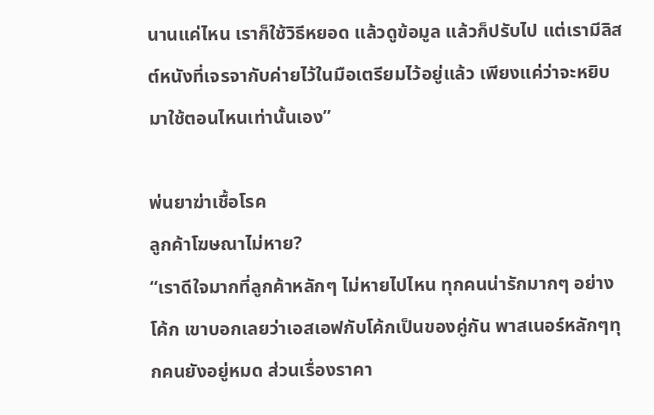นานแค่ไหน เราก็ใช้วิธีหยอด แล้วดูข้อมูล แล้วก็ปรับไป แต่เรามีลิสต์หนังที่เจรจากับค่ายไว้ในมือเตรียมไว้อยู่แล้ว เพียงแค่ว่าจะหยิบมาใช้ตอนไหนเท่านั้นเอง”

พ่นยาฆ่าเชื้อโรค
ลูกค้าโฆษณาไม่หาย?
“เราดีใจมากที่ลูกค้าหลักๆ ไม่หายไปไหน ทุกคนน่ารักมากๆ อย่างโค้ก เขาบอกเลยว่าเอสเอฟกับโค้กเป็นของคู่กัน พาสเนอร์หลักๆทุกคนยังอยู่หมด ส่วนเรื่องราคา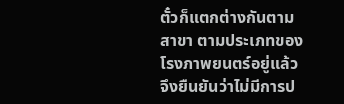ตั๋วก็แตกต่างกันตามสาขา ตามประเภทของโรงภาพยนตร์อยู่แล้ว จึงยืนยันว่าไม่มีการป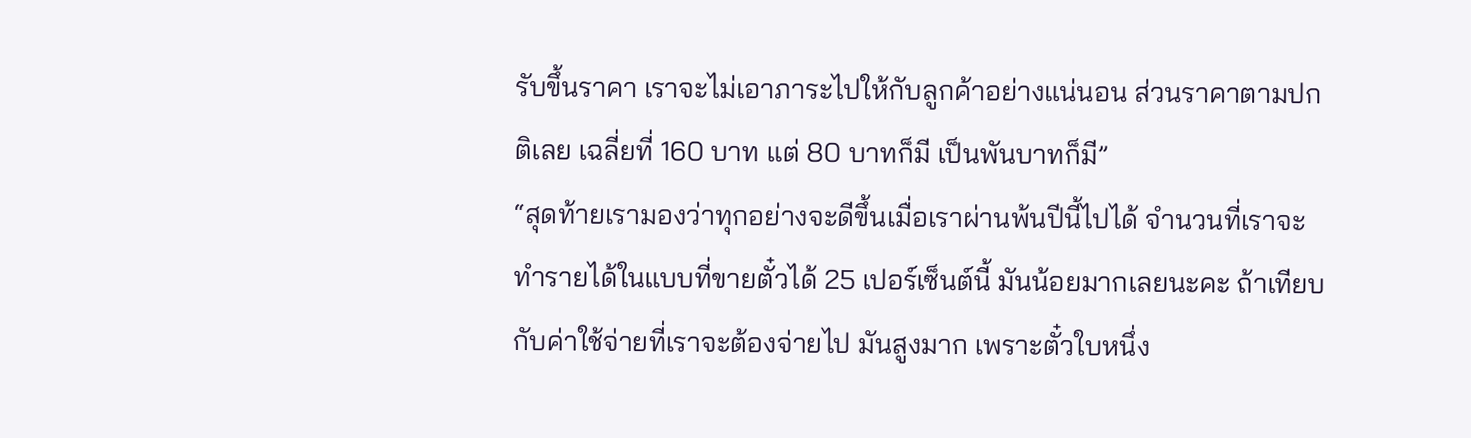รับขึ้นราคา เราจะไม่เอาภาระไปให้กับลูกค้าอย่างแน่นอน ส่วนราคาตามปกติเลย เฉลี่ยที่ 160 บาท แต่ 80 บาทก็มี เป็นพันบาทก็มี”
“สุดท้ายเรามองว่าทุกอย่างจะดีขึ้นเมื่อเราผ่านพ้นปีนี้ไปได้ จำนวนที่เราจะทำรายได้ในแบบที่ขายตั๋วได้ 25 เปอร์เซ็นต์นี้ มันน้อยมากเลยนะคะ ถ้าเทียบกับค่าใช้จ่ายที่เราจะต้องจ่ายไป มันสูงมาก เพราะตั๋วใบหนึ่ง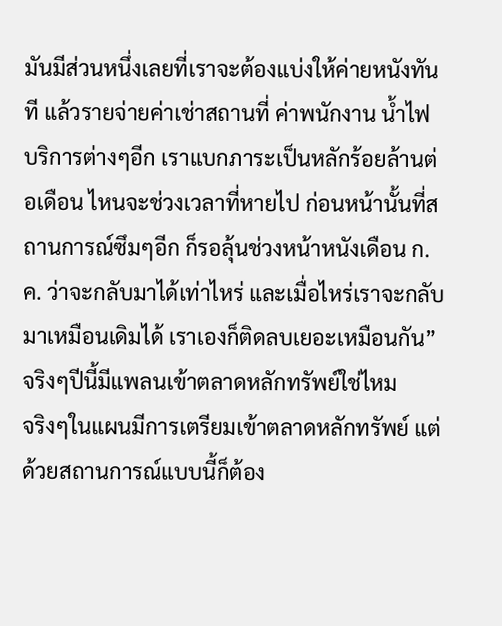มันมีส่วนหนึ่งเลยที่เราจะต้องแบ่งให้ค่ายหนังทันที แล้วรายจ่ายค่าเช่าสถานที่ ค่าพนักงาน น้ำไฟ บริการต่างๆอีก เราแบกภาระเป็นหลักร้อยล้านต่อเดือน ไหนจะช่วงเวลาที่หายไป ก่อนหน้านั้นที่สถานการณ์ซึมๆอีก ก็รอลุ้นช่วงหน้าหนังเดือน ก.ค. ว่าจะกลับมาได้เท่าไหร่ และเมื่อไหร่เราจะกลับมาเหมือนเดิมได้ เราเองก็ติดลบเยอะเหมือนกัน”
จริงๆปีนี้มีแพลนเข้าตลาดหลักทรัพย์ใช่ไหม
จริงๆในแผนมีการเตรียมเข้าตลาดหลักทรัพย์ แต่ด้วยสถานการณ์แบบนี้ก็ต้อง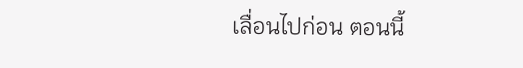เลื่อนไปก่อน ตอนนี้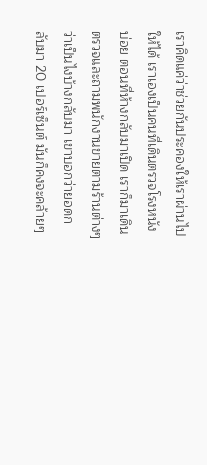เราคิดแค่ว่าช่วยกันประคองให้เราผ่านไปให้ได้ เราเองเป็นคนที่เดินตรวจโรงหนังบ่อย ตอนที่ห้างกลับมาเปิด เราก็มาเดินตรวจและถามพนักงานขายตามร้านต่างๆ ว่าเป็นไงบ้างกลับมา เขาบอกว่ายอดกลับมา 20 เปอร์เซ็นต์ มันก็คงจะคล้ายๆ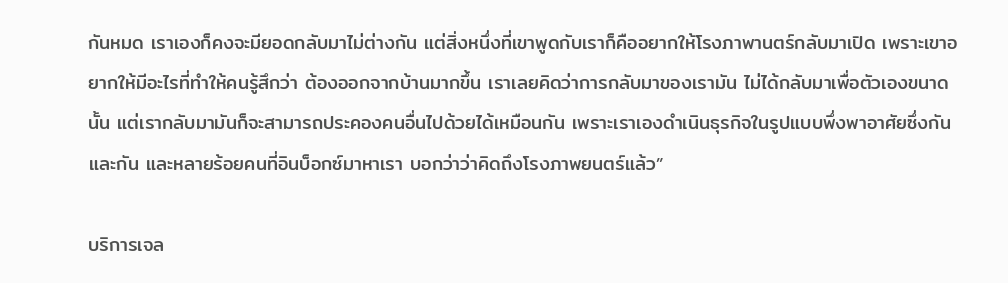กันหมด เราเองก็คงจะมียอดกลับมาไม่ต่างกัน แต่สิ่งหนึ่งที่เขาพูดกับเราก็คืออยากให้โรงภาพานตร์กลับมาเปิด เพราะเขาอยากให้มีอะไรที่ทำให้คนรู้สึกว่า ต้องออกจากบ้านมากขึ้น เราเลยคิดว่าการกลับมาของเรามัน ไม่ได้กลับมาเพื่อตัวเองขนาดนั้น แต่เรากลับมามันก็จะสามารถประคองคนอื่นไปด้วยได้เหมือนกัน เพราะเราเองดำเนินธุรกิจในรูปแบบพึ่งพาอาศัยซึ่งกันและกัน และหลายร้อยคนที่อินบ็อกซ์มาหาเรา บอกว่าว่าคิดถึงโรงภาพยนตร์แล้ว”

บริการเจล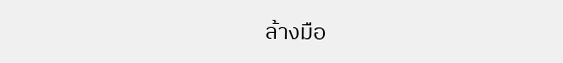ล้างมือ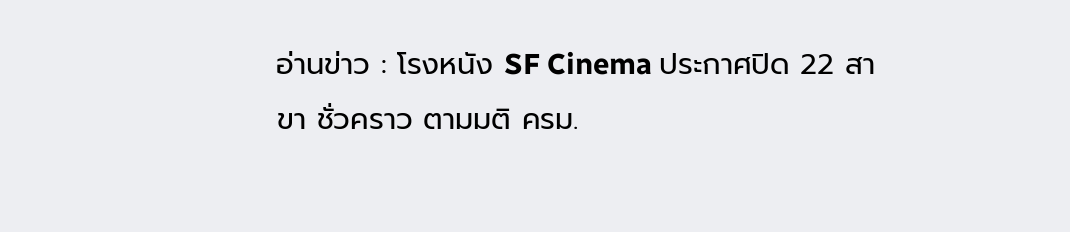อ่านข่าว : โรงหนัง SF Cinema ประกาศปิด 22 สาขา ชั่วคราว ตามมติ ครม.